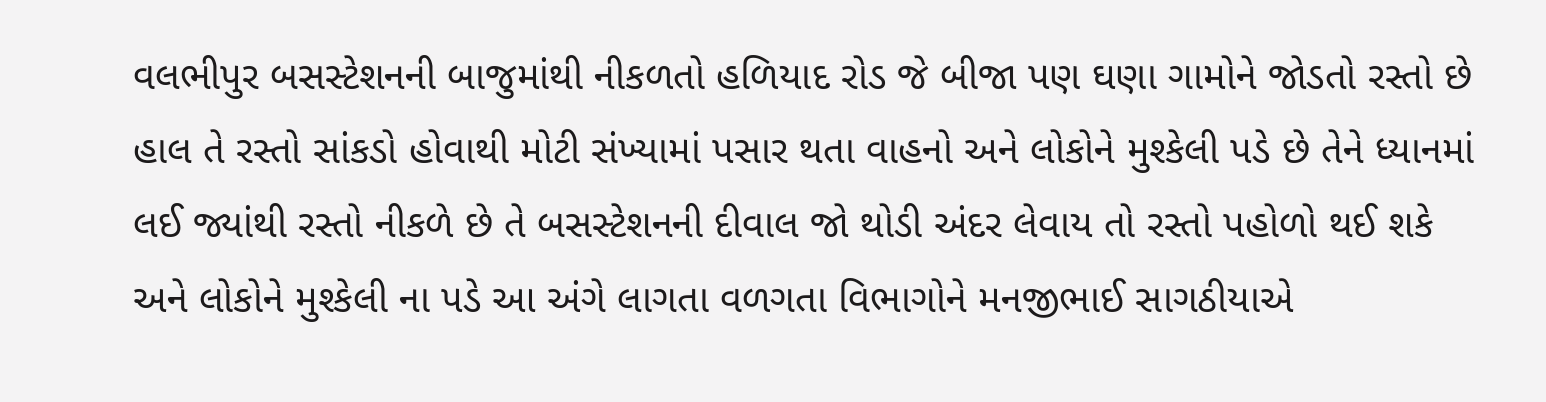વલભીપુર બસસ્ટેશનની બાજુમાંથી નીકળતો હળિયાદ રોડ જે બીજા પણ ઘણા ગામોને જોડતો રસ્તો છે હાલ તે રસ્તો સાંકડો હોવાથી મોટી સંખ્યામાં પસાર થતા વાહનો અને લોકોને મુશ્કેલી પડે છે તેને ધ્યાનમાં લઈ જ્યાંથી રસ્તો નીકળે છે તે બસસ્ટેશનની દીવાલ જો થોડી અંદર લેવાય તો રસ્તો પહોળો થઈ શકે અને લોકોને મુશ્કેલી ના પડે આ અંગે લાગતા વળગતા વિભાગોને મનજીભાઈ સાગઠીયાએ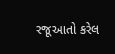રજૂઆતો કરેલ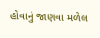હોવાનું જાણવા મળેલ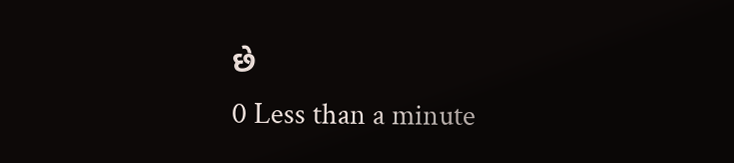છે
0 Less than a minute